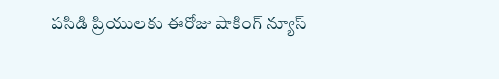పసిడి ప్రియులకు ఈరోజు షాకింగ్ న్యూస్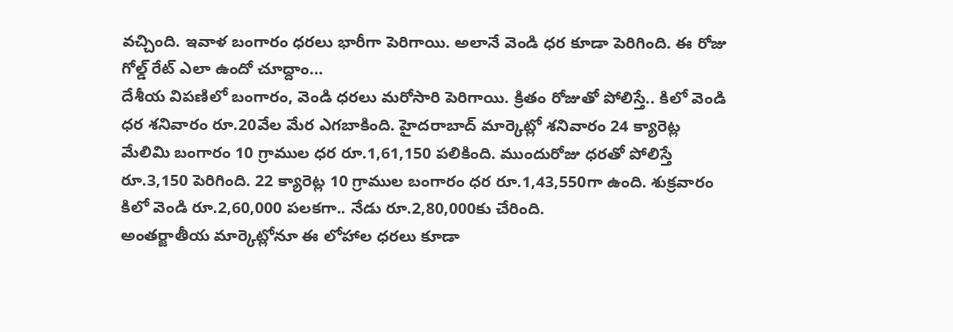వచ్చింది. ఇవాళ బంగారం ధరలు భారీగా పెరిగాయి. అలానే వెండి ధర కూడా పెరిగింది. ఈ రోజు గోల్డ్ రేట్ ఎలా ఉందో చూద్దాం…
దేశీయ విపణిలో బంగారం, వెండి ధరలు మరోసారి పెరిగాయి. క్రితం రోజుతో పోలిస్తే.. కిలో వెండి ధర శనివారం రూ.20వేల మేర ఎగబాకింది. హైదరాబాద్ మార్కెట్లో శనివారం 24 క్యారెట్ల మేలిమి బంగారం 10 గ్రాముల ధర రూ.1,61,150 పలికింది. ముందురోజు ధరతో పోలిస్తే రూ.3,150 పెరిగింది. 22 క్యారెట్ల 10 గ్రాముల బంగారం ధర రూ.1,43,550గా ఉంది. శుక్రవారం కిలో వెండి రూ.2,60,000 పలకగా.. నేడు రూ.2,80,000కు చేరింది.
అంతర్జాతీయ మార్కెట్లోనూ ఈ లోహాల ధరలు కూడా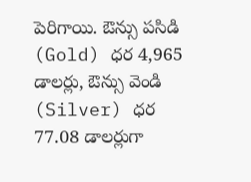పెరిగాయి. ఔన్సు పసిడి (Gold) ధర 4,965 డాలర్లు, ఔన్సు వెండి (Silver) ధర 77.08 డాలర్లుగా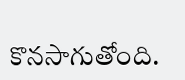కొనసాగుతోంది.